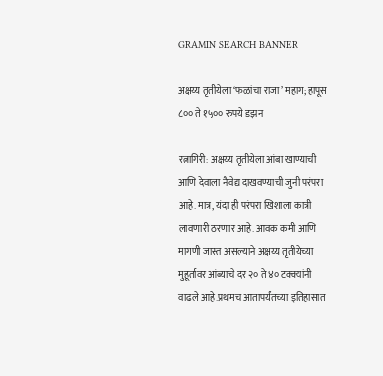GRAMIN SEARCH BANNER

अक्षय्य तृतीयेला ‘फळांचा राजा’ महाग; हापूस ८०० ते १५०० रुपये डझन

रत्नागिरी: अक्षय्य तृतीयेला आंबा खाण्याची आणि देवाला नैवेद्य दाखवण्याची जुनी परंपरा आहे. मात्र, यंदा ही परंपरा खिशाला कात्री लावणारी ठरणार आहे. आवक कमी आणि मागणी जास्त असल्याने अक्षय्य तृतीयेच्या मुहूर्तावर आंब्याचे दर २० ते ४० टक्क्यांनी वाढले आहे.प्रथमच आतापर्यंतच्या इतिहासात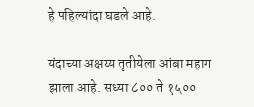हे पहिल्यांदा घडले आहे.

यंदाच्या अक्षय्य तृतीयेला आंबा महाग झाला आहे. सध्या ८०० ते १५००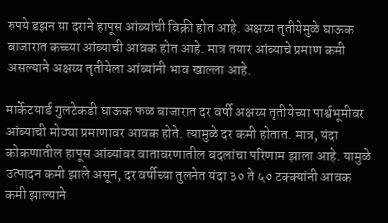रुपये डझन या दराने हापूस आंब्यांची विक्री होत आहे. अक्षय्य तृतीयेमुळे घाऊक बाजारात कच्च्या आंब्याची आवक होत आहे. मात्र तयार आंब्याचे प्रमाण कमी असल्याने अक्षय्य तृतीयेला आंब्यांनी भाव खाल्ला आहे.

मार्केटयार्ड गुलटेकडी घाऊक फळ बाजारात दर वर्षी अक्षय्य तृतीयेच्या पार्श्वभूमीवर आंब्याची मोठ्या प्रमाणावर आवक होते. त्यामुळे दर कमी होतात. मात्र, यंदा कोकणातील हापूस आंब्यांवर वातावरणातील बदलांचा परिणाम झाला आहे. यामुळे उत्पादन कमी झाले असून, दर वर्षीच्या तुलनेत यंदा ३० ते ५० टक्क्यांनी आवक कमी झाल्याने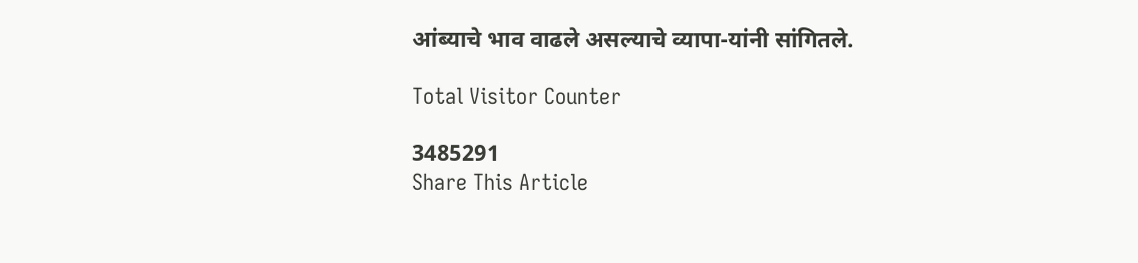आंब्याचे भाव वाढले असल्याचे व्यापा-यांनी सांगितले.

Total Visitor Counter

3485291
Share This Article